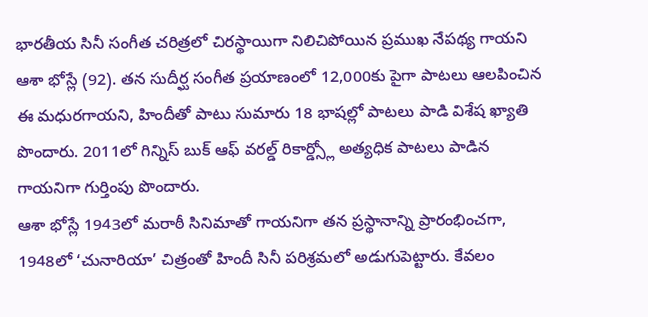భారతీయ సినీ సంగీత చరిత్రలో చిరస్థాయిగా నిలిచిపోయిన ప్రముఖ నేపథ్య గాయని ఆశా భోస్లే (92). తన సుదీర్ఘ సంగీత ప్రయాణంలో 12,000కు పైగా పాటలు ఆలపించిన ఈ మధురగాయని, హిందీతో పాటు సుమారు 18 భాషల్లో పాటలు పాడి విశేష ఖ్యాతి పొందారు. 2011లో గిన్నిస్ బుక్ ఆఫ్ వరల్డ్ రికార్డ్స్లో అత్యధిక పాటలు పాడిన గాయనిగా గుర్తింపు పొందారు.
ఆశా భోస్లే 1943లో మరాఠీ సినిమాతో గాయనిగా తన ప్రస్థానాన్ని ప్రారంభించగా, 1948లో ‘చునారియా’ చిత్రంతో హిందీ సినీ పరిశ్రమలో అడుగుపెట్టారు. కేవలం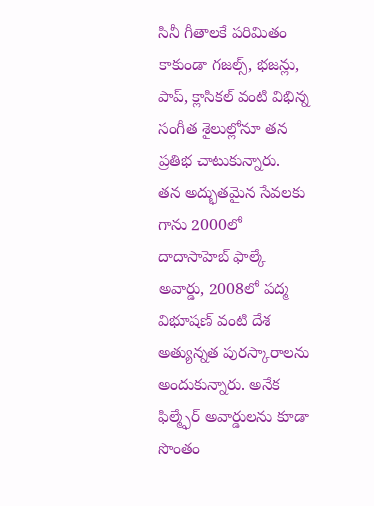సినీ గీతాలకే పరిమితం కాకుండా గజల్స్, భజన్లు, పాప్, క్లాసికల్ వంటి విభిన్న సంగీత శైలుల్లోనూ తన ప్రతిభ చాటుకున్నారు.
తన అద్భుతమైన సేవలకు గాను 2000లో దాదాసాహెబ్ ఫాల్కే అవార్డు, 2008లో పద్మ విభూషణ్ వంటి దేశ అత్యున్నత పురస్కారాలను అందుకున్నారు. అనేక ఫిల్మ్ఫేర్ అవార్డులను కూడా సొంతం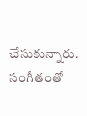చేసుకున్నారు.
సంగీతంతో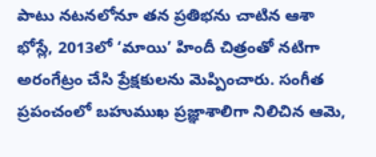పాటు నటనలోనూ తన ప్రతిభను చాటిన ఆశా భోస్లే, 2013లో ‘మాయి’ హిందీ చిత్రంతో నటిగా అరంగేట్రం చేసి ప్రేక్షకులను మెప్పించారు. సంగీత ప్రపంచంలో బహుముఖ ప్రజ్ఞాశాలిగా నిలిచిన ఆమె,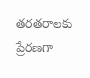తరతరాలకు ప్రేరణగా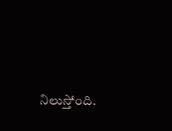నిలుస్తోంది.